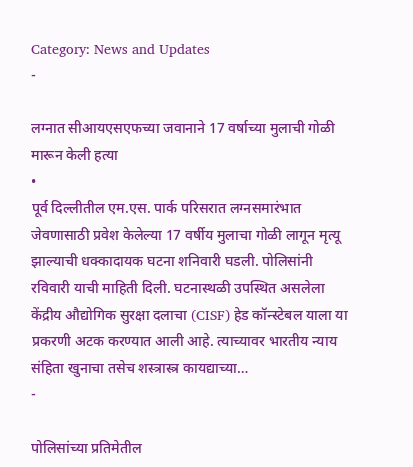Category: News and Updates
-

लग्नात सीआयएसएफच्या जवानाने 17 वर्षाच्या मुलाची गोळी मारून केली हत्या
•
पूर्व दिल्लीतील एम.एस. पार्क परिसरात लग्नसमारंभात जेवणासाठी प्रवेश केलेल्या 17 वर्षीय मुलाचा गोळी लागून मृत्यू झाल्याची धक्कादायक घटना शनिवारी घडली. पोलिसांनी रविवारी याची माहिती दिली. घटनास्थळी उपस्थित असलेला केंद्रीय औद्योगिक सुरक्षा दलाचा (CISF) हेड कॉन्स्टेबल याला या प्रकरणी अटक करण्यात आली आहे. त्याच्यावर भारतीय न्याय संहिता खुनाचा तसेच शस्त्रास्त्र कायद्याच्या…
-

पोलिसांच्या प्रतिमेतील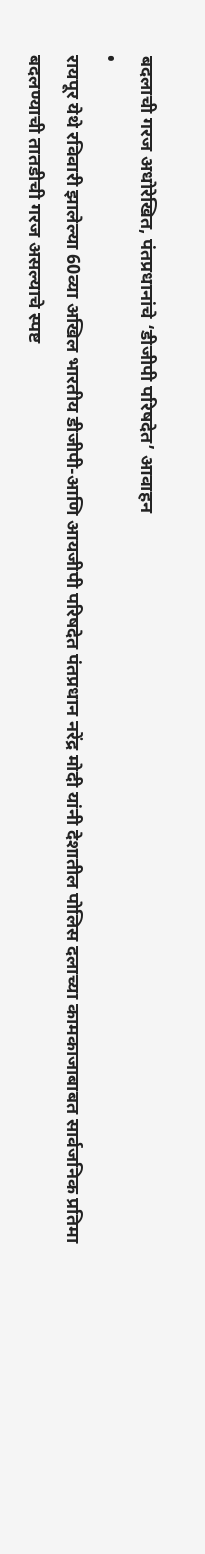बदलाची गरज अधोरेखित, पंतप्रधानांचे ‘डीजीपी परिषदेत’ आवाहन
•
रायपूर येथे रविवारी झालेल्या 60व्या अखिल भारतीय डीजीपी-आणि आयजीपी परिषदेत पंतप्रधान नरेंद्र मोदी यांनी देशातील पोलिस दलाच्या कामकाजाबाबत सार्वजनिक प्रतिमा बदलण्याची तातडीची गरज असल्याचे स्पष्ट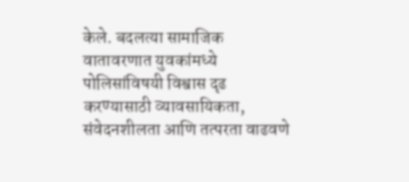केले. बदलत्या सामाजिक वातावरणात युवकांमध्ये पोलिसांविषयी विश्वास दृढ करण्यासाठी व्यावसायिकता, संवेदनशीलता आणि तत्परता वाढवणे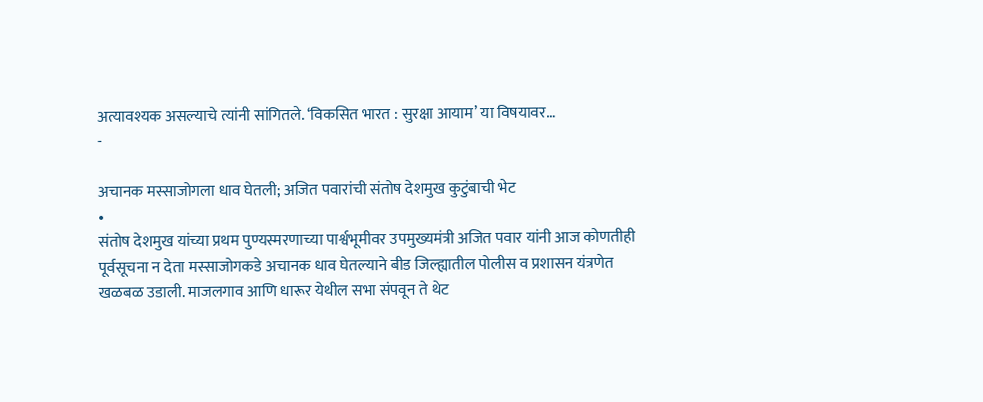अत्यावश्यक असल्याचे त्यांनी सांगितले. ‘विकसित भारत : सुरक्षा आयाम’ या विषयावर…
-

अचानक मस्साजोगला धाव घेतली; अजित पवारांची संतोष देशमुख कुटुंबाची भेट
•
संतोष देशमुख यांच्या प्रथम पुण्यस्मरणाच्या पार्श्वभूमीवर उपमुख्यमंत्री अजित पवार यांनी आज कोणतीही पूर्वसूचना न देता मस्साजोगकडे अचानक धाव घेतल्याने बीड जिल्ह्यातील पोलीस व प्रशासन यंत्रणेत खळबळ उडाली. माजलगाव आणि धारूर येथील सभा संपवून ते थेट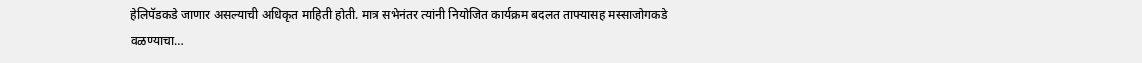हेलिपॅडकडे जाणार असल्याची अधिकृत माहिती होती. मात्र सभेनंतर त्यांनी नियोजित कार्यक्रम बदलत ताफ्यासह मस्साजोगकडे वळण्याचा…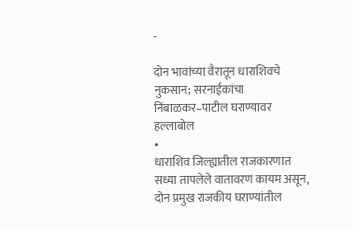-

दोन भावांच्या वैरातून धाराशिवचे नुकसान; सरनाईकांचा निंबाळकर–पाटील घराण्यावर हल्लाबोल
•
धाराशिव जिल्ह्यातील राजकारणात सध्या तापलेले वातावरण कायम असून, दोन प्रमुख राजकीय घराण्यांतील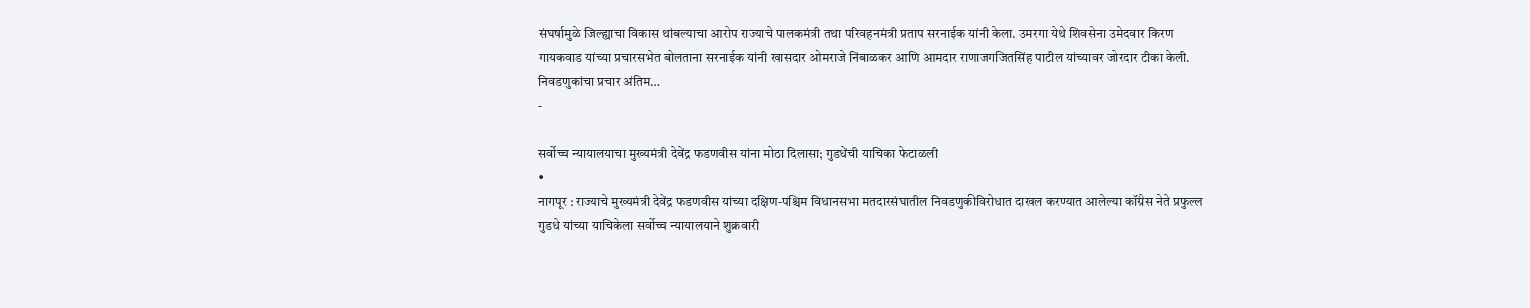संघर्षामुळे जिल्ह्याचा विकास थांबल्याचा आरोप राज्याचे पालकमंत्री तथा परिवहनमंत्री प्रताप सरनाईक यांनी केला. उमरगा येथे शिवसेना उमेदवार किरण गायकवाड यांच्या प्रचारसभेत बोलताना सरनाईक यांनी खासदार ओमराजे निंबाळकर आणि आमदार राणाजगजितसिंह पाटील यांच्यावर जोरदार टीका केली. निवडणुकांचा प्रचार अंतिम…
-

सर्वोच्च न्यायालयाचा मुख्यमंत्री देवेंद्र फडणवीस यांना मोठा दिलासा; गुडधेंची याचिका फेटाळली
•
नागपूर : राज्याचे मुख्यमंत्री देवेंद्र फडणवीस यांच्या दक्षिण-पश्चिम विधानसभा मतदारसंघातील निवडणुकीविरोधात दाखल करण्यात आलेल्या कॉंग्रेस नेते प्रफुल्ल गुडधे यांच्या याचिकेला सर्वोच्च न्यायालयाने शुक्रवारी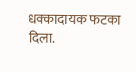धक्कादायक फटका दिला.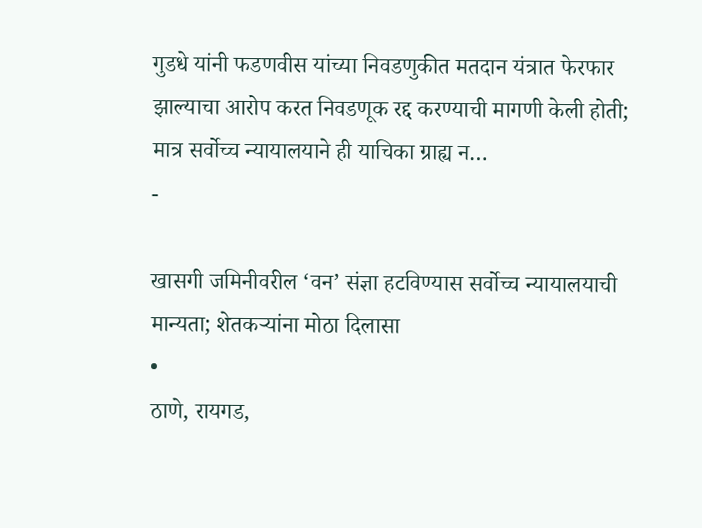गुडधे यांनी फडणवीस यांच्या निवडणुकीत मतदान यंत्रात फेरफार झाल्याचा आरोप करत निवडणूक रद्द करण्याची मागणी केली होती; मात्र सर्वोच्च न्यायालयाने ही याचिका ग्राह्य न…
-

खासगी जमिनीवरील ‘वन’ संज्ञा हटविण्यास सर्वोच्च न्यायालयाची मान्यता; शेतकऱ्यांना मोठा दिलासा
•
ठाणे, रायगड,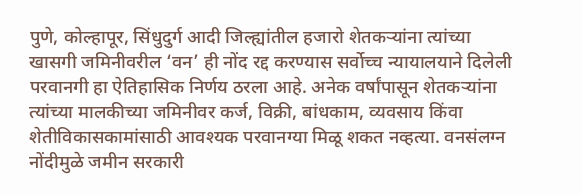पुणे, कोल्हापूर, सिंधुदुर्ग आदी जिल्ह्यांतील हजारो शेतकऱ्यांना त्यांच्या खासगी जमिनीवरील ‘वन’ ही नोंद रद्द करण्यास सर्वोच्च न्यायालयाने दिलेली परवानगी हा ऐतिहासिक निर्णय ठरला आहे. अनेक वर्षांपासून शेतकऱ्यांना त्यांच्या मालकीच्या जमिनीवर कर्ज, विक्री, बांधकाम, व्यवसाय किंवा शेतीविकासकामांसाठी आवश्यक परवानग्या मिळू शकत नव्हत्या. वनसंलग्न नोंदीमुळे जमीन सरकारी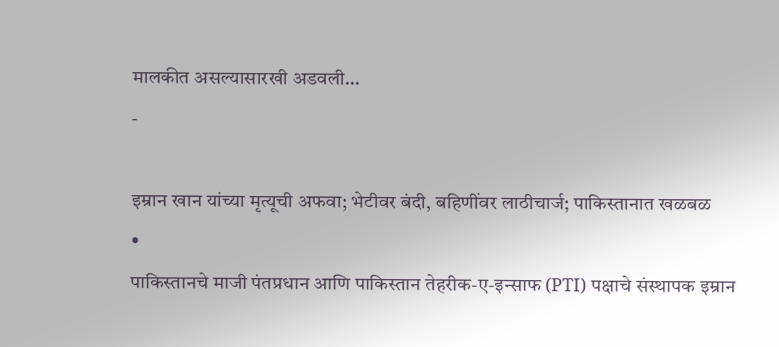मालकीत असल्यासारखी अडवली…
-

इम्रान खान यांच्या मृत्यूची अफवा; भेटीवर बंदी, बहिणींवर लाठीचार्ज; पाकिस्तानात खळबळ
•
पाकिस्तानचे माजी पंतप्रधान आणि पाकिस्तान तेहरीक-ए-इन्साफ (PTI) पक्षाचे संस्थापक इम्रान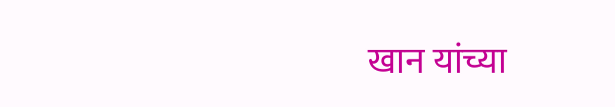खान यांच्या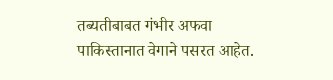तब्यतीबाबत गंभीर अफवा पाकिस्तानात वेगाने पसरत आहेत.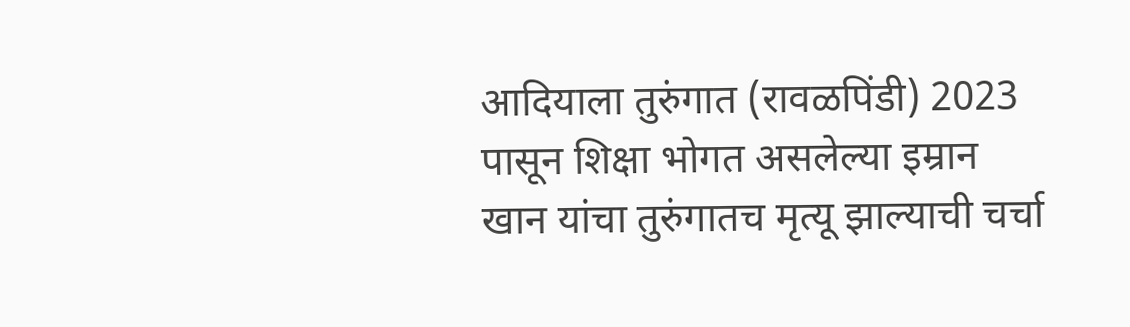आदियाला तुरुंगात (रावळपिंडी) 2023 पासून शिक्षा भोगत असलेल्या इम्रान खान यांचा तुरुंगातच मृत्यू झाल्याची चर्चा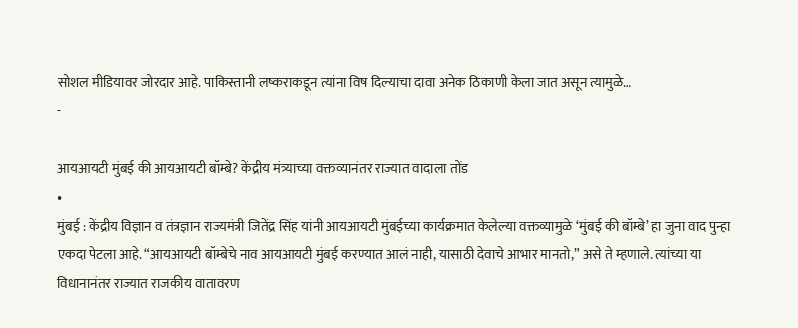सोशल मीडियावर जोरदार आहे. पाकिस्तानी लष्कराकडून त्यांना विष दिल्याचा दावा अनेक ठिकाणी केला जात असून त्यामुळे…
-

आयआयटी मुंबई की आयआयटी बॉम्बे? केंद्रीय मंत्र्याच्या वक्तव्यानंतर राज्यात वादाला तोंड
•
मुंबई : केंद्रीय विज्ञान व तंत्रज्ञान राज्यमंत्री जितेंद्र सिंह यांनी आयआयटी मुंबईच्या कार्यक्रमात केलेल्या वक्तव्यामुळे ‘मुंबई की बॉम्बे’ हा जुना वाद पुन्हा एकदा पेटला आहे. “आयआयटी बॉम्बेचे नाव आयआयटी मुंबई करण्यात आलं नाही, यासाठी देवाचे आभार मानतो,” असे ते म्हणाले. त्यांच्या या विधानानंतर राज्यात राजकीय वातावरण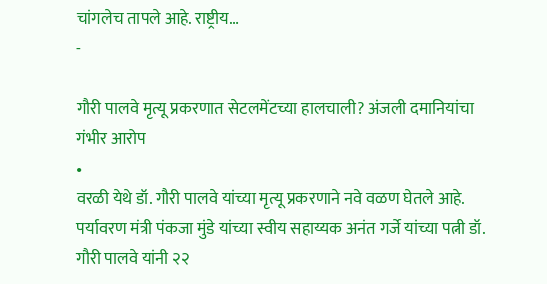चांगलेच तापले आहे. राष्ट्रीय…
-

गौरी पालवे मृत्यू प्रकरणात सेटलमेंटच्या हालचाली? अंजली दमानियांचा गंभीर आरोप
•
वरळी येथे डॉ. गौरी पालवे यांच्या मृत्यू प्रकरणाने नवे वळण घेतले आहे. पर्यावरण मंत्री पंकजा मुंडे यांच्या स्वीय सहाय्यक अनंत गर्जे यांच्या पत्नी डॉ. गौरी पालवे यांनी २२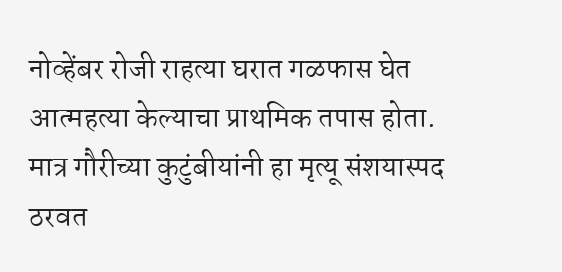नोव्हेंबर रोजी राहत्या घरात गळफास घेत आत्महत्या केल्याचा प्राथमिक तपास होता. मात्र गौरीच्या कुटुंबीयांनी हा मृत्यू संशयास्पद ठरवत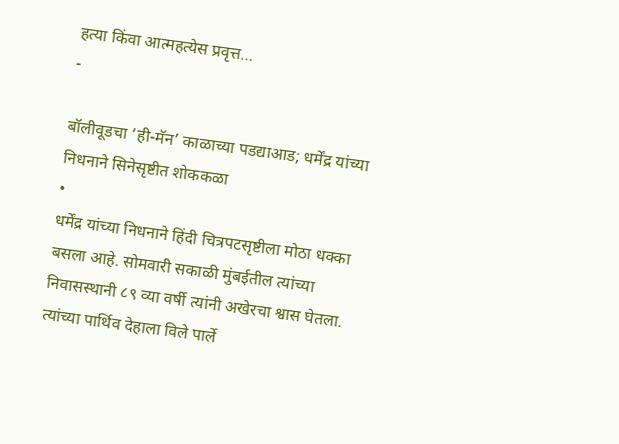हत्या किंवा आत्महत्येस प्रवृत्त…
-

बॉलीवूडचा ‘ही-मॅन’ काळाच्या पडद्याआड; धर्मेंद्र यांच्या निधनाने सिनेसृष्टीत शोककळा
•
धर्मेंद्र यांच्या निधनाने हिंदी चित्रपटसृष्टीला मोठा धक्का बसला आहे. सोमवारी सकाळी मुंबईतील त्यांच्या निवासस्थानी ८९ व्या वर्षी त्यांनी अखेरचा श्वास घेतला. त्यांच्या पार्थिव देहाला विले पार्ले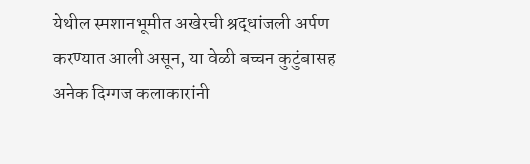येथील स्मशानभूमीत अखेरची श्रद्धांजली अर्पण करण्यात आली असून, या वेळी बच्चन कुटुंबासह अनेक दिग्गज कलाकारांनी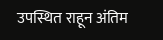उपस्थित राहून अंतिम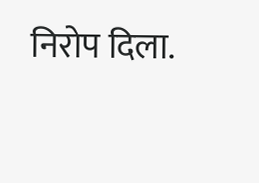निरोप दिला.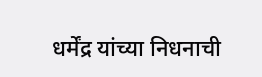धर्मेंद्र यांच्या निधनाची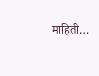माहिती…